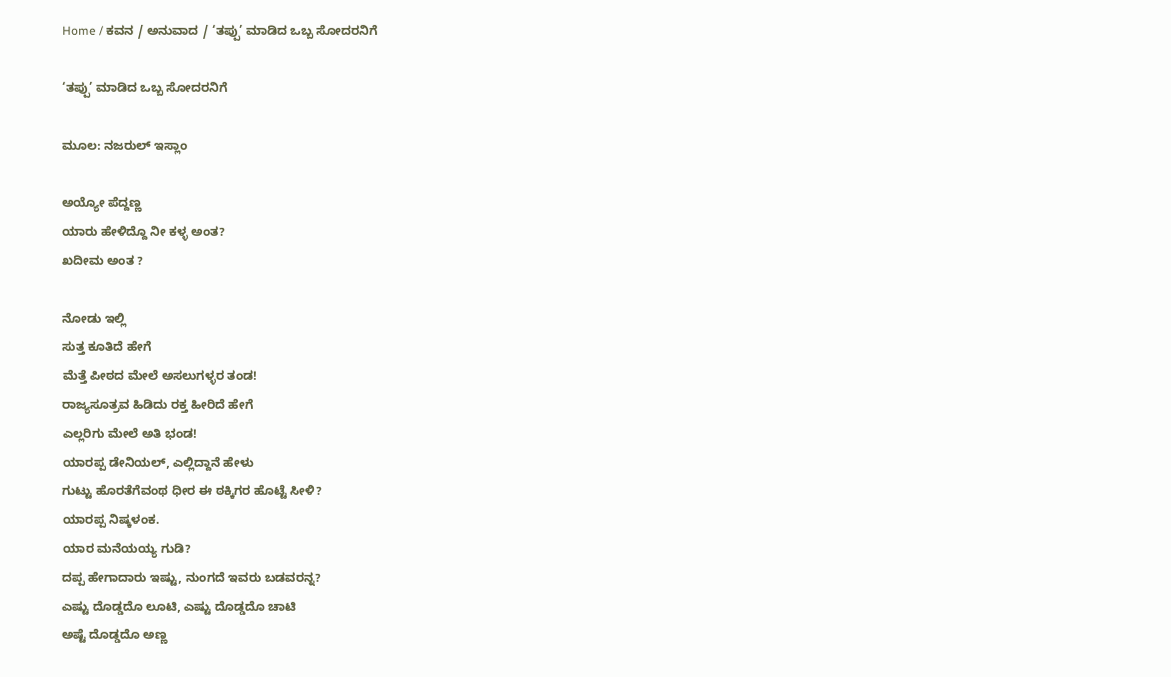Home / ಕವನ / ಅನುವಾದ / ‘ತಪ್ಪು’ ಮಾಡಿದ ಒಬ್ಬ ಸೋದರನಿಗೆ

‘ತಪ್ಪು’ ಮಾಡಿದ ಒಬ್ಬ ಸೋದರನಿಗೆ

ಮೂಲ: ನಜರುಲ್ ಇಸ್ಲಾಂ

ಅಯ್ಯೋ ಪೆದ್ದಣ್ಣ
ಯಾರು ಹೇಳಿದ್ದೊ ನೀ ಕಳ್ಳ ಅಂತ?
ಖದೀಮ ಅಂತ ?

ನೋಡು ಇಲ್ಲಿ
ಸುತ್ತ ಕೂತಿದೆ ಹೇಗೆ
ಮೆತ್ತೆ ಪೀಠದ ಮೇಲೆ ಅಸಲುಗಳ್ಳರ ತಂಡ!
ರಾಜ್ಯಸೂತ್ರವ ಹಿಡಿದು ರಕ್ತ ಹೀರಿದೆ ಹೇಗೆ
ಎಲ್ಲರಿಗು ಮೇಲೆ ಅತಿ ಭಂಡ!
ಯಾರಪ್ಪ ಡೇನಿಯಲ್, ಎಲ್ಲಿದ್ದಾನೆ ಹೇಳು
ಗುಟ್ಟು ಹೊರತೆಗೆವಂಥ ಧೀರ ಈ ಠಕ್ಕಿಗರ ಹೊಟ್ಟೆ ಸೀಳಿ?
ಯಾರಪ್ಪ ನಿಷ್ಕಳಂಕ.
ಯಾರ ಮನೆಯಯ್ಯ ಗುಡಿ?
ದಪ್ಪ ಹೇಗಾದಾರು ಇಷ್ಟು, ನುಂಗದೆ ಇವರು ಬಡವರನ್ನ?
ಎಷ್ಟು ದೊಡ್ಡದೊ ಲೂಟಿ, ಎಷ್ಟು ದೊಡ್ಡದೊ ಚಾಟಿ
ಅಷ್ಟೆ ದೊಡ್ಡದೊ ಅಣ್ಣ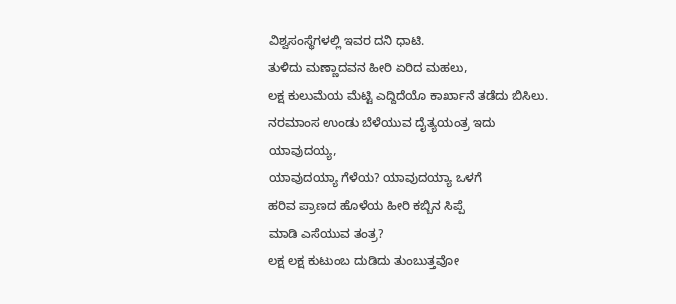ವಿಶ್ವಸಂಸ್ಥೆಗಳಲ್ಲಿ ಇವರ ದನಿ ಧಾಟಿ.
ತುಳಿದು ಮಣ್ಣಾದವನ ಹೀರಿ ಏರಿದ ಮಹಲು,
ಲಕ್ಷ ಕುಲುಮೆಯ ಮೆಟ್ಟಿ ಎದ್ದಿದೆಯೊ ಕಾರ್ಖಾನೆ ತಡೆದು ಬಿಸಿಲು.
ನರಮಾಂಸ ಉಂಡು ಬೆಳೆಯುವ ದೈತ್ಯಯಂತ್ರ ಇದು ಯಾವುದಯ್ಯ,
ಯಾವುದಯ್ಯಾ ಗೆಳೆಯ? ಯಾವುದಯ್ಯಾ ಒಳಗೆ
ಹರಿವ ಪ್ರಾಣದ ಹೊಳೆಯ ಹೀರಿ ಕಬ್ಬಿನ ಸಿಪ್ಪೆ
ಮಾಡಿ ಎಸೆಯುವ ತಂತ್ರ?
ಲಕ್ಷ ಲಕ್ಷ ಕುಟುಂಬ ದುಡಿದು ತುಂಬುತ್ತವೋ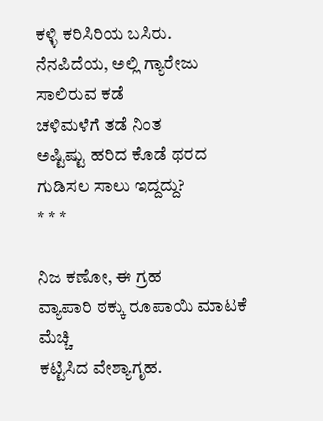ಕಳ್ಳಿ ಕರಿಸಿರಿಯ ಬಸಿರು.
ನೆನಪಿದೆಯ, ಅಲ್ಲಿ ಗ್ಯಾರೇಜು ಸಾಲಿರುವ ಕಡೆ
ಚಳಿಮಳೆಗೆ ತಡೆ ನಿಂತ
ಅಷ್ಟಿಷ್ಟು ಹರಿದ ಕೊಡೆ ಥರದ ಗುಡಿಸಲ ಸಾಲು ಇದ್ದದ್ದು?
* * *

ನಿಜ ಕಣೋ, ಈ ಗ್ರಹ
ವ್ಯಾಪಾರಿ ಠಕ್ಕು ರೂಪಾಯಿ ಮಾಟಕೆ ಮೆಚ್ಚಿ
ಕಟ್ಟಿಸಿದ ವೇಶ್ಯಾಗೃಹ.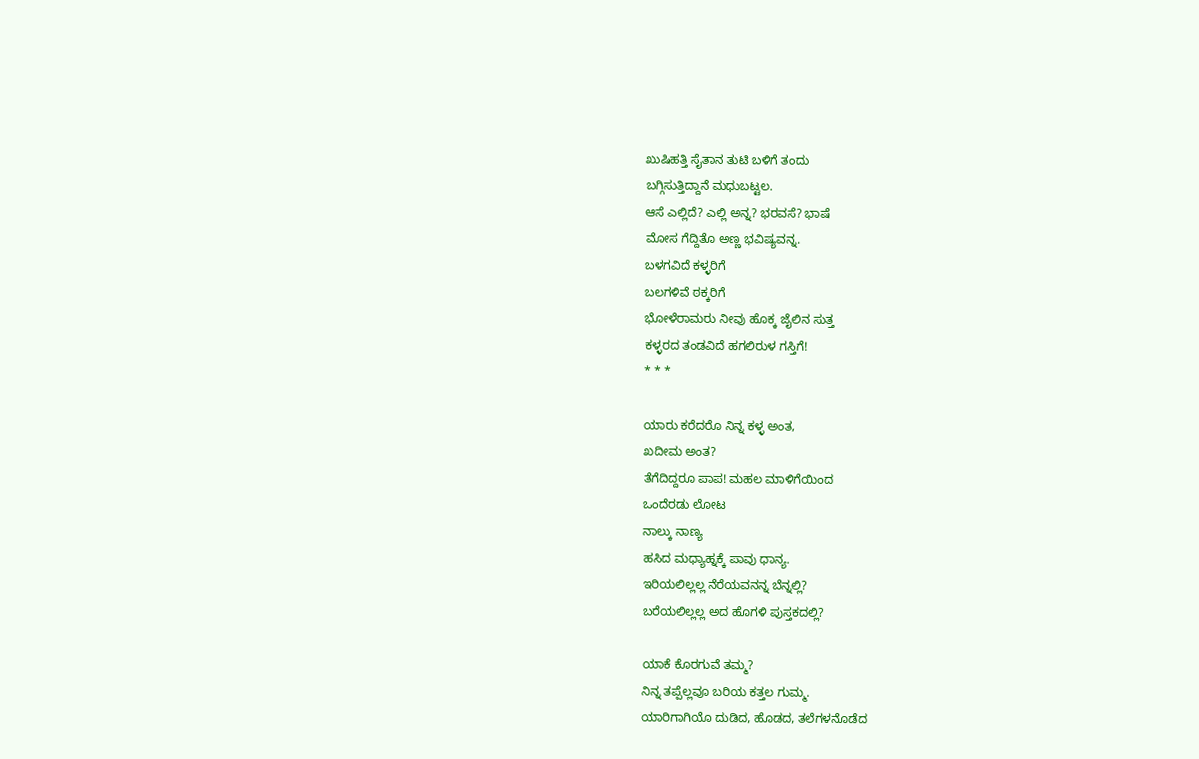ಖುಷಿಹತ್ತಿ ಸೈತಾನ ತುಟಿ ಬಳಿಗೆ ತಂದು
ಬಗ್ಗಿಸುತ್ತಿದ್ದಾನೆ ಮಧುಬಟ್ಟಲ.
ಆಸೆ ಎಲ್ಲಿದೆ? ಎಲ್ಲಿ ಅನ್ನ? ಭರವಸೆ? ಭಾಷೆ
ಮೋಸ ಗೆದ್ದಿತೊ ಅಣ್ಣ ಭವಿಷ್ಯವನ್ನ.
ಬಳಗವಿದೆ ಕಳ್ಳರಿಗೆ
ಬಲಗಳಿವೆ ಠಕ್ಕರಿಗೆ
ಭೋಳೆರಾಮರು ನೀವು ಹೊಕ್ಕ ಜೈಲಿನ ಸುತ್ತ
ಕಳ್ಳರದ ತಂಡವಿದೆ ಹಗಲಿರುಳ ಗಸ್ತಿಗೆ!
* * *

ಯಾರು ಕರೆದರೊ ನಿನ್ನ ಕಳ್ಳ ಅಂತ,
ಖದೀಮ ಅಂತ?
ತೆಗೆದಿದ್ದರೂ ಪಾಪ! ಮಹಲ ಮಾಳಿಗೆಯಿಂದ
ಒಂದೆರಡು ಲೋಟ
ನಾಲ್ಕು ನಾಣ್ಯ
ಹಸಿದ ಮಧ್ಯಾಹ್ನಕ್ಕೆ ಪಾವು ಧಾನ್ಯ.
ಇರಿಯಲಿಲ್ಲಲ್ಲ ನೆರೆಯವನನ್ನ ಬೆನ್ನಲ್ಲಿ?
ಬರೆಯಲಿಲ್ಲಲ್ಲ ಅದ ಹೊಗಳಿ ಪುಸ್ತಕದಲ್ಲಿ?

ಯಾಕೆ ಕೊರಗುವೆ ತಮ್ಮ?
ನಿನ್ನ ತಪ್ಪೆಲ್ಲವೂ ಬರಿಯ ಕತ್ತಲ ಗುಮ್ಮ.
ಯಾರಿಗಾಗಿಯೊ ದುಡಿದ, ಹೊಡದ, ತಲೆಗಳನೊಡೆದ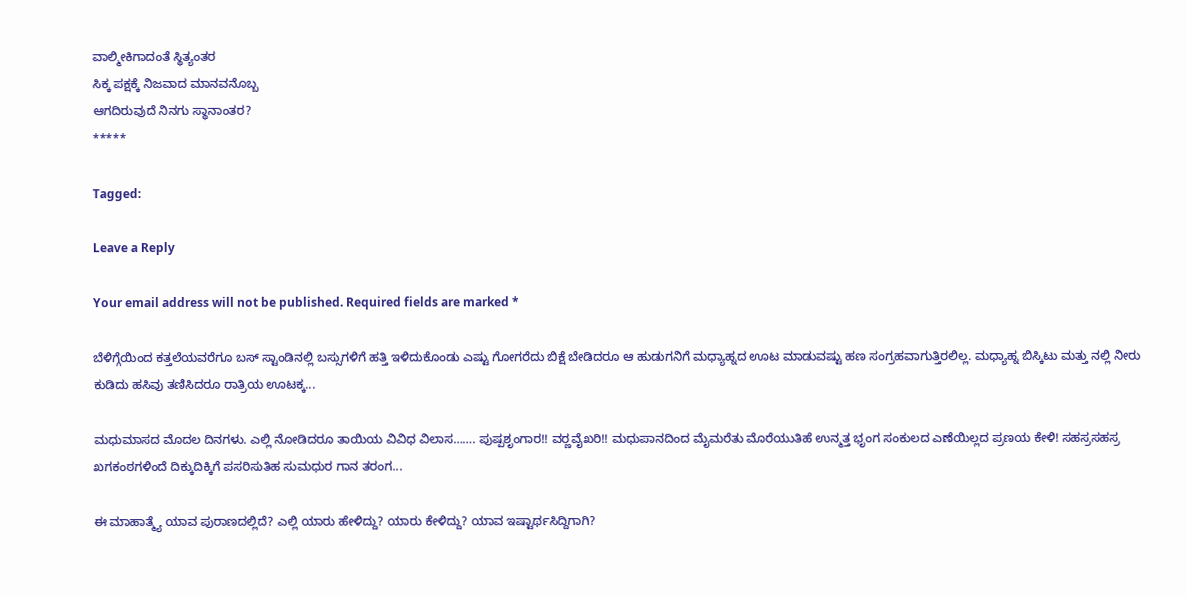ವಾಲ್ಮೀಕಿಗಾದಂತೆ ಸ್ಥಿತ್ಯಂತರ
ಸಿಕ್ಕ ಪಕ್ಷಕ್ಕೆ ನಿಜವಾದ ಮಾನವನೊಬ್ಬ
ಆಗದಿರುವುದೆ ನಿನಗು ಸ್ಥಾನಾಂತರ?
*****

Tagged:

Leave a Reply

Your email address will not be published. Required fields are marked *

ಬೆಳಿಗ್ಗೆಯಿಂದ ಕತ್ತಲೆಯವರೆಗೂ ಬಸ್ ಸ್ಟಾಂಡಿನಲ್ಲಿ ಬಸ್ಸುಗಳಿಗೆ ಹತ್ತಿ ಇಳಿದುಕೊಂಡು ಎಷ್ಟು ಗೋಗರೆದು ಬಿಕ್ಷೆ ಬೇಡಿದರೂ ಆ ಹುಡುಗನಿಗೆ ಮಧ್ಯಾಹ್ನದ ಊಟ ಮಾಡುವಷ್ಟು ಹಣ ಸಂಗ್ರಹವಾಗುತ್ತಿರಲಿಲ್ಲ. ಮಧ್ಯಾಹ್ನ ಬಿಸ್ಕಿಟು ಮತ್ತು ನಲ್ಲಿ ನೀರು ಕುಡಿದು ಹಸಿವು ತಣಿಸಿದರೂ ರಾತ್ರಿಯ ಊಟಕ್ಕ...

ಮಧುಮಾಸದ ಮೊದಲ ದಿನಗಳು. ಎಲ್ಲಿ ನೋಡಿದರೂ ತಾಯಿಯ ವಿವಿಧ ವಿಲಾಸ……. ಪುಷ್ಪಶೃಂಗಾರ!! ವರ್‍ಣವೈಖರಿ!! ಮಧುಪಾನದಿಂದ ಮೈಮರೆತು ಮೊರೆಯುತಿಹೆ ಉನ್ಮತ್ತ ಭೃಂಗ ಸಂಕುಲದ ಎಣೆಯಿಲ್ಲದ ಪ್ರಣಯ ಕೇಳಿ! ಸಹಸ್ರಸಹಸ್ರ ಖಗಕಂಠಗಳಿಂದೆ ದಿಕ್ಕುದಿಕ್ಕಿಗೆ ಪಸರಿಸುತಿಹ ಸುಮಧುರ ಗಾನ ತರಂಗ...

ಈ ಮಾಹಾತ್ಮ್ಯೆ ಯಾವ ಪುರಾಣದಲ್ಲಿದೆ? ಎಲ್ಲಿ ಯಾರು ಹೇಳಿದ್ದು? ಯಾರು ಕೇಳಿದ್ದು? ಯಾವ ಇಷ್ಟಾರ್ಥಸಿದ್ದಿಗಾಗಿ?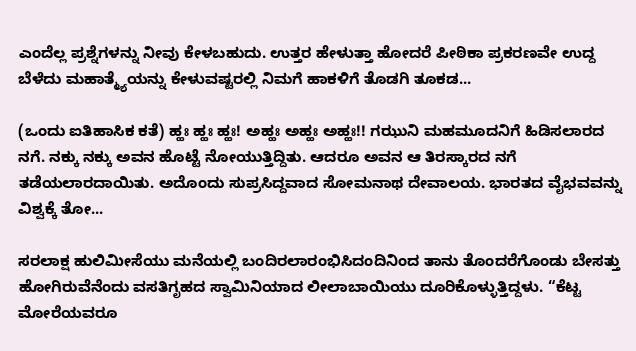ಎಂದೆಲ್ಲ ಪ್ರಶ್ನೆಗಳನ್ನು ನೀವು ಕೇಳಬಹುದು. ಉತ್ತರ ಹೇಳುತ್ತಾ ಹೋದರೆ ಪೀಠಿಕಾ ಪ್ರಕರಣವೇ ಉದ್ದ ಬೆಳೆದು ಮಹಾತ್ಮ್ಯೆಯನ್ನು ಕೇಳುವಷ್ಟರಲ್ಲಿ ನಿಮಗೆ ಹಾಕಳಿಗೆ ತೊಡಗಿ ತೂಕಡ...

(ಒಂದು ಐತಿಹಾಸಿಕ ಕತೆ) ಹ್ಹಃ ಹ್ಹಃ ಹ್ಹಃ! ಅಹ್ಹಃ ಅಹ್ಹಃ ಅಹ್ಹಃ!! ಗಝುನಿ ಮಹಮೂದನಿಗೆ ಹಿಡಿಸಲಾರದ ನಗೆ. ನಕ್ಕು ನಕ್ಕು ಅವನ ಹೊಟ್ಟೆ ನೋಯುತ್ತಿದ್ದಿತು. ಆದರೂ ಅವನ ಆ ತಿರಸ್ಕಾರದ ನಗೆ ತಡೆಯಲಾರದಾಯಿತು. ಅದೊಂದು ಸುಪ್ರಸಿದ್ದವಾದ ಸೋಮನಾಥ ದೇವಾಲಯ. ಭಾರತದ ವೈಭವವನ್ನು ವಿಶ್ವಕ್ಕೆ ತೋ...

ಸರಲಾಕ್ಷ ಹುಲಿಮೀಸೆಯು ಮನೆಯಲ್ಲಿ ಬಂದಿರಲಾರಂಭಿಸಿದಂದಿನಿಂದ ತಾನು ತೊಂದರೆಗೊಂಡು ಬೇಸತ್ತು ಹೋಗಿರುವೆನೆಂದು ವಸತಿಗೃಹದ ಸ್ವಾಮಿನಿಯಾದ ಲೀಲಾಬಾಯಿಯು ದೂರಿಕೊಳ್ಳುತ್ತಿದ್ದಳು. “ಕೆಟ್ಟ ಮೋರೆಯವರೂ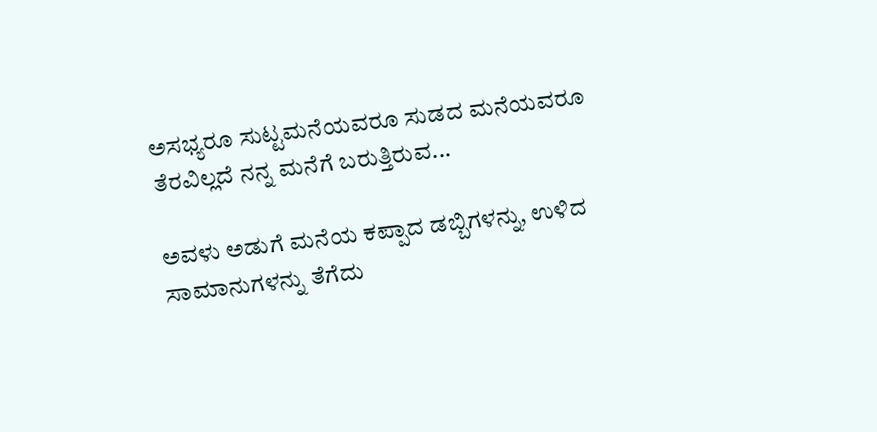ಅಸಭ್ಯರೂ ಸುಟ್ಟಮನೆಯವರೂ ಸುಡದ ಮನೆಯವರೂ ತೆರವಿಲ್ಲದೆ ನನ್ನ ಮನೆಗೆ ಬರುತ್ತಿರುವ...

ಅವಳು ಅಡುಗೆ ಮನೆಯ ಕಪ್ಪಾದ ಡಬ್ಬಿಗಳನ್ನು, ಉಳಿದ ಸಾಮಾನುಗಳನ್ನು ತೆಗೆದು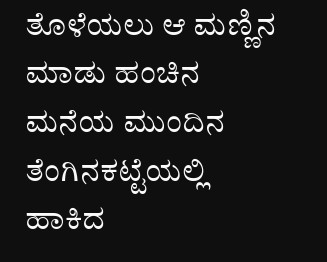ತೊಳೆಯಲು ಆ ಮಣ್ಣಿನ ಮಾಡು ಹಂಚಿನ ಮನೆಯ ಮುಂದಿನ ತೆಂಗಿನಕಟ್ಟೆಯಲ್ಲಿ ಹಾಕಿದ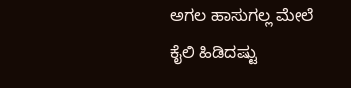ಅಗಲ ಹಾಸುಗಲ್ಲ ಮೇಲೆ ಕೈಲಿ ಹಿಡಿದಷ್ಟು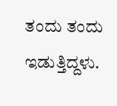ತಂದು ತಂದು ಇಡುತ್ತಿದ್ದಳು.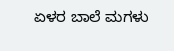ಏಳರ ಬಾಲೆ ಮಗಳು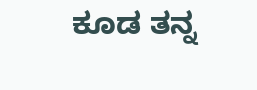ಕೂಡ ತನ್ನ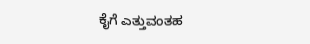ಕೈಗೆ ಎತ್ತುವಂತಹ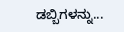ಡಬ್ಬಿಗಳನ್ನು...